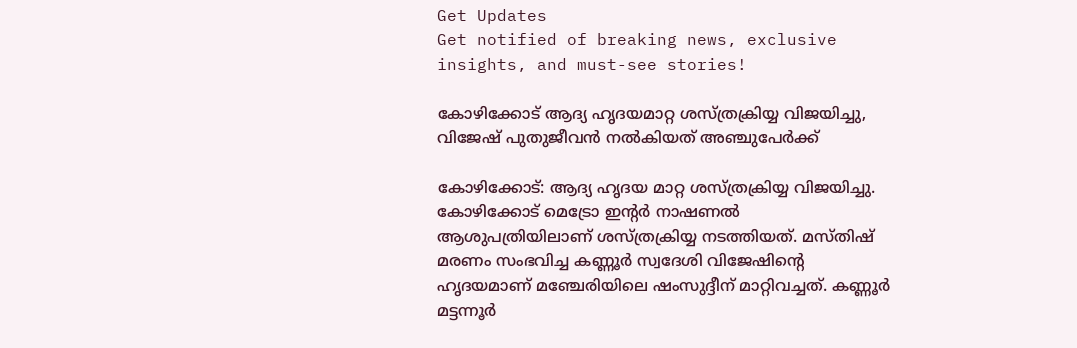Get Updates
Get notified of breaking news, exclusive insights, and must-see stories!

കോഴിക്കോട് ആദ്യ ഹൃദയമാറ്റ ശസ്ത്രക്രിയ്യ വിജയിച്ചു, വിജേഷ് പുതുജീവന്‍ നല്‍കിയത് അഞ്ചുപേര്‍ക്ക്

കോഴിക്കോട്: ആദ്യ ഹൃദയ മാറ്റ ശസ്ത്രക്രിയ്യ വിജയിച്ചു. കോഴിക്കോട് മെട്രോ ഇന്റര്‍ നാഷണല്‍ ആശുപത്രിയിലാണ് ശസ്ത്രക്രിയ്യ നടത്തിയത്. മസ്തിഷ് മരണം സംഭവിച്ച കണ്ണൂര്‍ സ്വദേശി വിജേഷിന്റെ ഹൃദയമാണ് മഞ്ചേരിയിലെ ഷംസുദ്ദീന് മാറ്റിവച്ചത്. കണ്ണൂര്‍ മട്ടന്നൂര്‍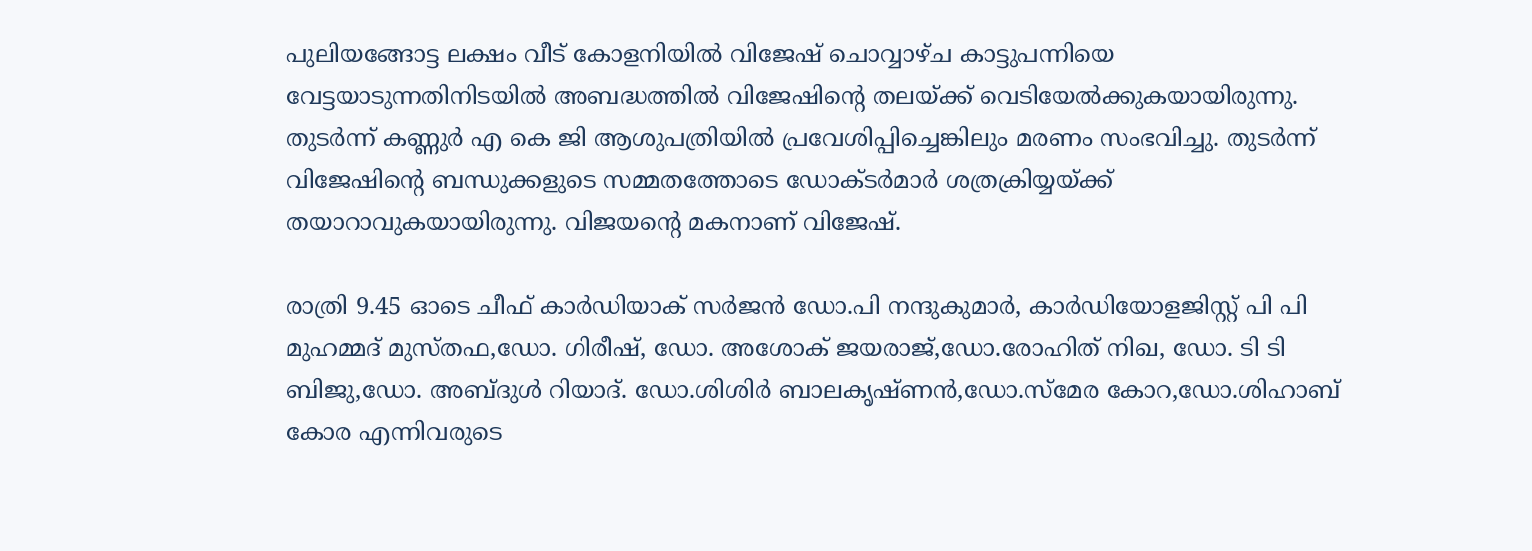പുലിയങ്ങോട്ട ലക്ഷം വീട് കോളനിയില്‍ വിജേഷ് ചൊവ്വാഴ്ച കാട്ടുപന്നിയെ വേട്ടയാടുന്നതിനിടയില്‍ അബദ്ധത്തില്‍ വിജേഷിന്റെ തലയ്ക്ക് വെടിയേല്‍ക്കുകയായിരുന്നു. തുടര്‍ന്ന് കണ്ണുര്‍ എ കെ ജി ആശുപത്രിയില്‍ പ്രവേശിപ്പിച്ചെങ്കിലും മരണം സംഭവിച്ചു. തുടര്‍ന്ന് വിജേഷിന്റെ ബന്ധുക്കളുടെ സമ്മതത്തോടെ ഡോക്ടര്‍മാര്‍ ശത്രക്രിയ്യയ്ക്ക് തയാറാവുകയായിരുന്നു. വിജയന്റെ മകനാണ് വിജേഷ്.

രാത്രി 9.45 ഓടെ ചീഫ് കാര്‍ഡിയാക് സര്‍ജന്‍ ഡോ.പി നന്ദുകുമാര്‍, കാര്‍ഡിയോളജിസ്റ്റ് പി പി മുഹമ്മദ് മുസ്തഫ,ഡോ. ഗിരീഷ്, ഡോ. അശോക് ജയരാജ്,ഡോ.രോഹിത് നിഖ, ഡോ. ടി ടി ബിജു,ഡോ. അബ്ദുള്‍ റിയാദ്. ഡോ.ശിശിര്‍ ബാലകൃഷ്ണന്‍,ഡോ.സ്‌മേര കോറ,ഡോ.ശിഹാബ് കോര എന്നിവരുടെ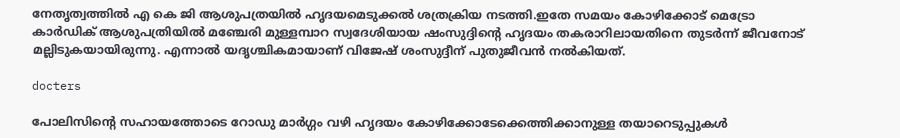നേതൃത്വത്തില്‍ എ കെ ജി ആശുപത്രയില്‍ ഹൃദയമെടുക്കല്‍ ശത്രക്രിയ നടത്തി.ഇതേ സമയം കോഴിക്കോട് മെട്രോ കാര്‍ഡിക് ആശുപത്രിയില്‍ മഞ്ചേരി മുള്ളമ്പാറ സ്വദേശിയായ ഷംസുദ്ദിന്റെ ഹൃദയം തകരാറിലായതിനെ തുടർന്ന് ജീവനോട് മല്ലിടുകയായിരുന്നു. എന്നാല്‍ യദൃശ്ചികമായാണ് വിജേഷ് ശംസുദ്ദീന് പുതുജീവന്‍ നല്‍കിയത്.

docters

പോലിസിന്റെ സഹായത്തോടെ റോഡു മാര്‍ഗ്ഗം വഴി ഹൃദയം കോഴിക്കോടേക്കെത്തിക്കാനുള്ള തയാറെടുപ്പുകള്‍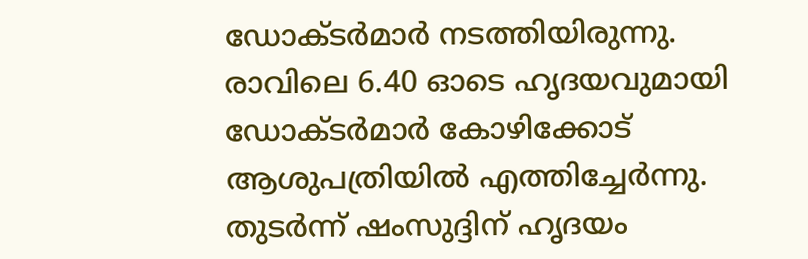ഡോക്ടര്‍മാര്‍ നടത്തിയിരുന്നു. രാവിലെ 6.40 ഓടെ ഹൃദയവുമായി ഡോക്ടര്‍മാര്‍ കോഴിക്കോട് ആശുപത്രിയില്‍ എത്തിച്ചേര്‍ന്നു. തുടര്‍ന്ന് ഷംസുദ്ദിന് ഹൃദയം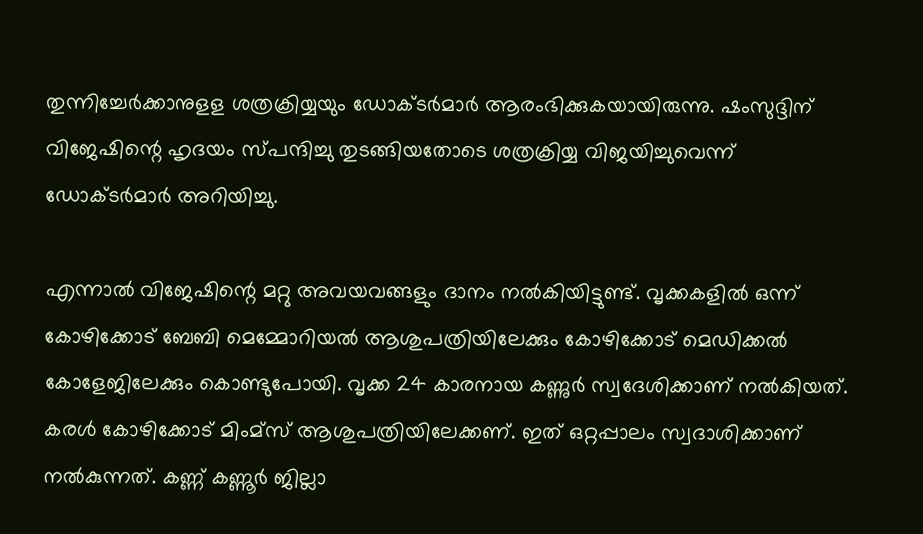തുന്നിച്ചേര്‍ക്കാനുളള ശത്രക്രിയ്യയും ഡോക്ടര്‍മാര്‍ ആരംഭിക്കുകയായിരുന്നു. ഷംസുദ്ദിന് വിജേഷിന്റെ ഹൃദയം സ്പന്ദിച്ചു തുടങ്ങിയതോടെ ശത്രക്രിയ്യ വിജയിച്ചുവെന്ന് ഡോക്ടര്‍മാര്‍ അറിയിച്ചു.

എന്നാല്‍ വിജേഷിന്റെ മറ്റു അവയവങ്ങളും ദാനം നല്‍കിയിട്ടുണ്ട്. വൃക്കകളില്‍ ഒന്ന് കോഴിക്കോട് ബേബി മെമ്മോറിയല്‍ ആശുപത്രിയിലേക്കും കോഴിക്കോട് മെഡിക്കല്‍ കോളേജിലേക്കും കൊണ്ടുപോയി. വൃക്ക 24 കാരനായ കണ്ണുര്‍ സ്വദേശിക്കാണ് നല്‍കിയത്. കരള്‍ കോഴിക്കോട് മിംമ്‌സ് ആശുപത്രിയിലേക്കണ്. ഇത് ഒറ്റപ്പാലം സ്വദാശിക്കാണ് നല്‍കുന്നത്. കണ്ണ് കണ്ണൂര്‍ ജില്ലാ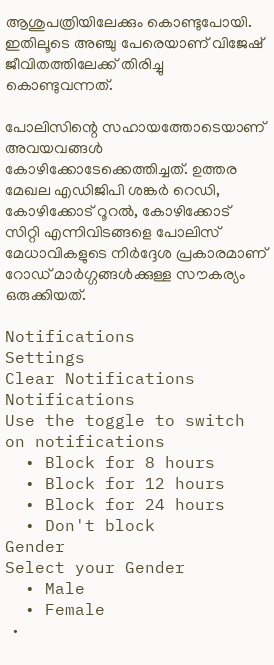ആശുപത്രിയിലേക്കും കൊണ്ടുപോയി. ഇതിലൂടെ അഞ്ചു പേരെയാണ് വിജേഷ് ജീവിതത്തിലേക്ക് തിരിച്ചു കൊണ്ടുവന്നത്.

പോലിസിന്റെ സഹായത്തോടെയാണ് അവയവങ്ങള്‍ കോഴിക്കോടേക്കെത്തിച്ചത്. ഉത്തര മേഖല എഡിജിപി ശങ്കര്‍ റെഡി, കോഴിക്കോട് റൂറല്‍, കോഴിക്കോട് സിറ്റി എന്നിവിടങ്ങളെ പോലിസ് മേധാവികളുടെ നിര്‍ദ്ദേശ പ്രകാരമാണ് റോഡ് മാര്‍ഗ്ഗങ്ങള്‍ക്കുള്ള സൗകര്യം ഒരുക്കിയത്.

Notifications
Settings
Clear Notifications
Notifications
Use the toggle to switch on notifications
  • Block for 8 hours
  • Block for 12 hours
  • Block for 24 hours
  • Don't block
Gender
Select your Gender
  • Male
  • Female
  •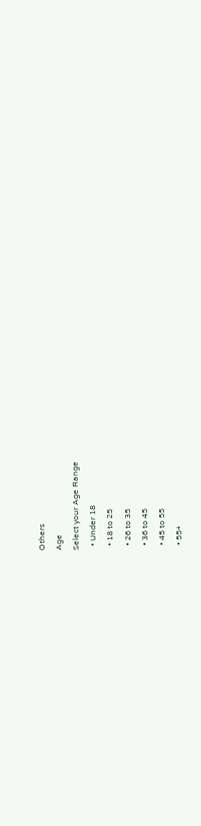Others
Age
Select your Age Range
  • Under 18
  • 18 to 25
  • 26 to 35
  • 36 to 45
  • 45 to 55
  • 55+